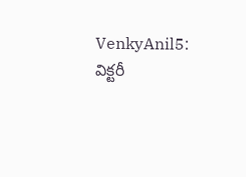VenkyAnil5: విక్టరీ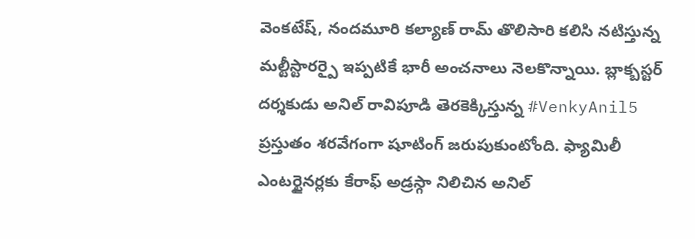వెంకటేష్, నందమూరి కల్యాణ్ రామ్ తొలిసారి కలిసి నటిస్తున్న మల్టీస్టారర్పై ఇప్పటికే భారీ అంచనాలు నెలకొన్నాయి. బ్లాక్బస్టర్ దర్శకుడు అనిల్ రావిపూడి తెరకెక్కిస్తున్న #VenkyAnil5 ప్రస్తుతం శరవేగంగా షూటింగ్ జరుపుకుంటోంది. ఫ్యామిలీ ఎంటర్టైనర్లకు కేరాఫ్ అడ్రస్గా నిలిచిన అనిల్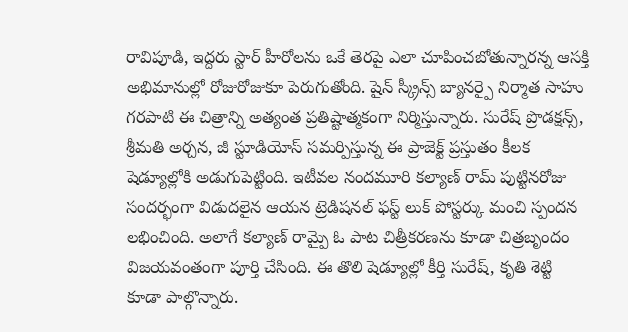రావిపూడి, ఇద్దరు స్టార్ హీరోలను ఒకే తెరపై ఎలా చూపించబోతున్నారన్న ఆసక్తి అభిమానుల్లో రోజురోజుకూ పెరుగుతోంది. షైన్ స్క్రీన్స్ బ్యానర్పై నిర్మాత సాహు గరపాటి ఈ చిత్రాన్ని అత్యంత ప్రతిష్టాత్మకంగా నిర్మిస్తున్నారు. సురేష్ ప్రొడక్షన్స్, శ్రీమతి అర్చన, జీ స్టూడియోస్ సమర్పిస్తున్న ఈ ప్రాజెక్ట్ ప్రస్తుతం కీలక షెడ్యూల్లోకి అడుగుపెట్టింది. ఇటీవల నందమూరి కల్యాణ్ రామ్ పుట్టినరోజు సందర్భంగా విడుదలైన ఆయన ట్రెడిషనల్ ఫస్ట్ లుక్ పోస్టర్కు మంచి స్పందన లభించింది. అలాగే కల్యాణ్ రామ్పై ఓ పాట చిత్రీకరణను కూడా చిత్రబృందం విజయవంతంగా పూర్తి చేసింది. ఈ తొలి షెడ్యూల్లో కీర్తి సురేష్, కృతి శెట్టి కూడా పాల్గొన్నారు.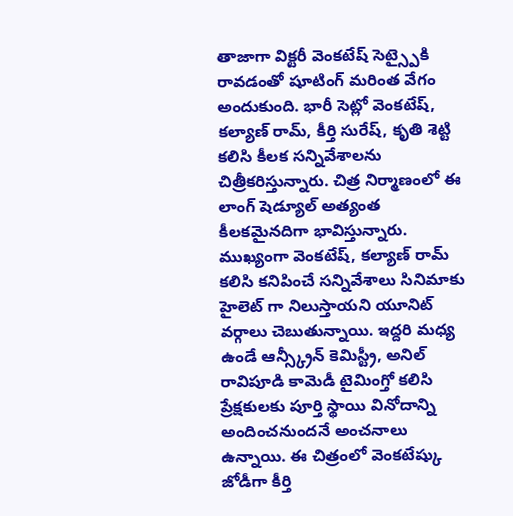తాజాగా విక్టరీ వెంకటేష్ సెట్స్పైకి రావడంతో షూటింగ్ మరింత వేగం అందుకుంది. భారీ సెట్లో వెంకటేష్, కల్యాణ్ రామ్, కీర్తి సురేష్, కృతి శెట్టి కలిసి కీలక సన్నివేశాలను చిత్రీకరిస్తున్నారు. చిత్ర నిర్మాణంలో ఈ లాంగ్ షెడ్యూల్ అత్యంత కీలకమైనదిగా భావిస్తున్నారు. ముఖ్యంగా వెంకటేష్, కల్యాణ్ రామ్ కలిసి కనిపించే సన్నివేశాలు సినిమాకు హైలెట్ గా నిలుస్తాయని యూనిట్ వర్గాలు చెబుతున్నాయి. ఇద్దరి మధ్య ఉండే ఆన్స్క్రీన్ కెమిస్ట్రీ, అనిల్ రావిపూడి కామెడీ టైమింగ్తో కలిసి ప్రేక్షకులకు పూర్తి స్థాయి వినోదాన్ని అందించనుందనే అంచనాలు ఉన్నాయి. ఈ చిత్రంలో వెంకటేష్కు జోడీగా కీర్తి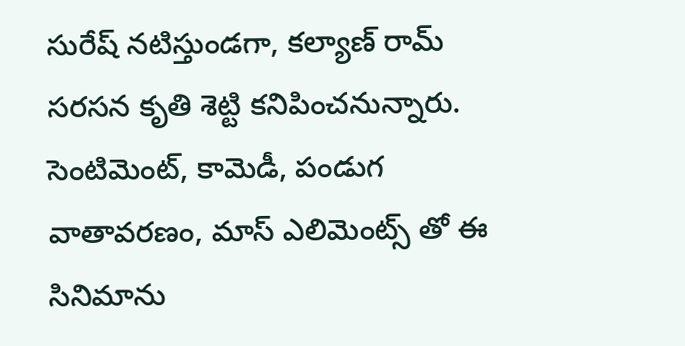సురేష్ నటిస్తుండగా, కల్యాణ్ రామ్ సరసన కృతి శెట్టి కనిపించనున్నారు. సెంటిమెంట్, కామెడీ, పండుగ వాతావరణం, మాస్ ఎలిమెంట్స్ తో ఈ సినిమాను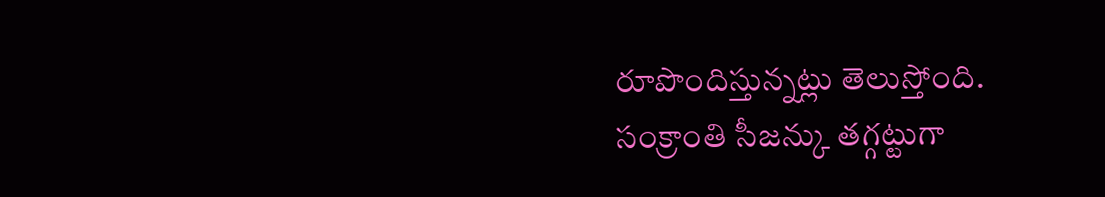రూపొందిస్తున్నట్లు తెలుస్తోంది. సంక్రాంతి సీజన్కు తగ్గట్టుగా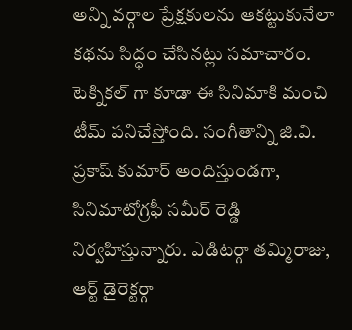అన్ని వర్గాల ప్రేక్షకులను ఆకట్టుకునేలా కథను సిద్ధం చేసినట్లు సమాచారం.
టెక్నికల్ గా కూడా ఈ సినిమాకి మంచి టీమ్ పనిచేస్తోంది. సంగీతాన్ని జి.వి. ప్రకాష్ కుమార్ అందిస్తుండగా, సినిమాటోగ్రఫీ సమీర్ రెడ్డి నిర్వహిస్తున్నారు. ఎడిటర్గా తమ్మిరాజు, ఆర్ట్ డైరెక్టర్గా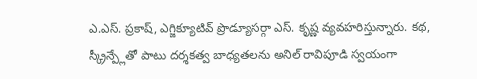ఎ.ఎస్. ప్రకాష్, ఎగ్జిక్యూటివ్ ప్రొడ్యూసర్గా ఎస్. కృష్ణ వ్యవహరిస్తున్నారు. కథ, స్క్రీన్ప్లేతో పాటు దర్శకత్వ బాధ్యతలను అనిల్ రావిపూడి స్వయంగా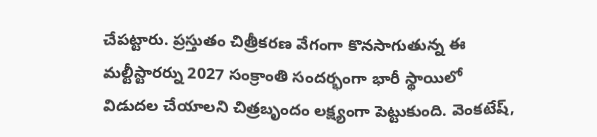చేపట్టారు. ప్రస్తుతం చిత్రీకరణ వేగంగా కొనసాగుతున్న ఈ మల్టీస్టారర్ను 2027 సంక్రాంతి సందర్భంగా భారీ స్థాయిలో విడుదల చేయాలని చిత్రబృందం లక్ష్యంగా పెట్టుకుంది. వెంకటేష్,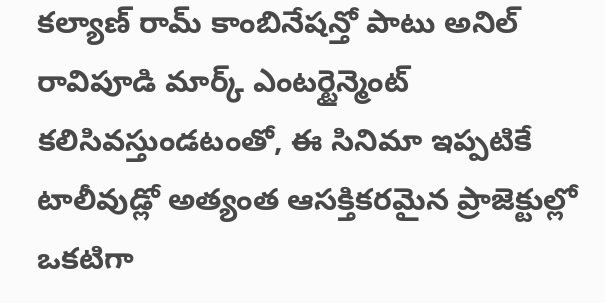కల్యాణ్ రామ్ కాంబినేషన్తో పాటు అనిల్ రావిపూడి మార్క్ ఎంటర్టైన్మెంట్ కలిసివస్తుండటంతో, ఈ సినిమా ఇప్పటికే టాలీవుడ్లో అత్యంత ఆసక్తికరమైన ప్రాజెక్టుల్లో ఒకటిగా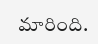మారింది.